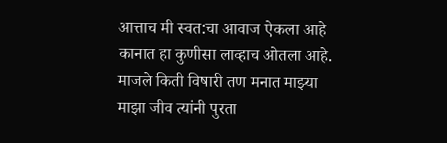आत्ताच मी स्वत:चा आवाज ऐकला आहे
कानात हा कुणीसा लाव्हाच ओतला आहे.
माजले किती विषारी तण मनात माझ्या
माझा जीव त्यांनी पुरता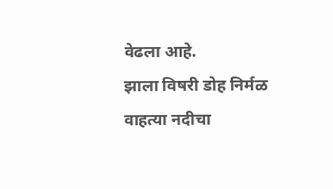वेढला आहे.
झाला विषरी डोह निर्मळ वाहत्या नदीचा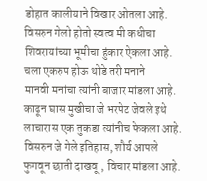डोहात कालीयाने विखार ओतला आहे.
विसरुन गेलो होतो स्वत्व मी कधीचा
शिवरायांच्या भूमीचा हुंकार ऐकला आहे.
चला एकरुप होऊ थोडे तरी मनाने
मानवी मनांचा त्यांनी बाजार मांडला आहे.
काढून घास मुखीचा जे भरपेट जेवले इथे
लाचारास एक तुकडा त्यांनीच फेकला आहे.
विसरुन जे गेले इतिहास, शौर्य आपले
फुगवून छाती दाखवू , विचार मांडला आहे.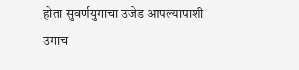होता सुवर्णयुगाचा उजेड आपल्यापाशी
उगाच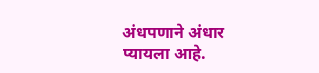अंधपणाने अंधार प्यायला आहे.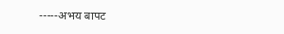-----अभय बापट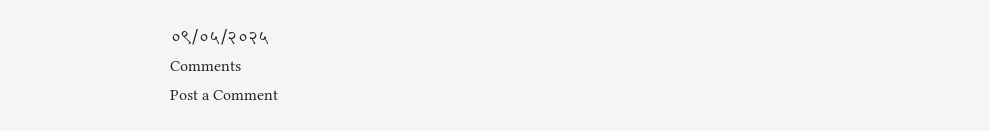०९/०५/२०२५
Comments
Post a Comment